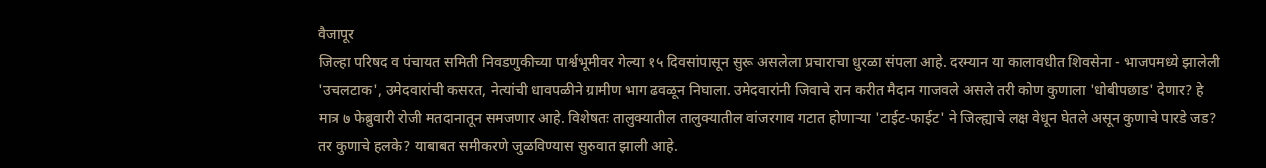वैजापूर
जिल्हा परिषद व पंचायत समिती निवडणुकीच्या पार्श्वभूमीवर गेल्या १५ दिवसांपासून सुरू असलेला प्रचाराचा धुरळा संपला आहे. दरम्यान या कालावधीत शिवसेना - भाजपमध्ये झालेली 'उचलटाक', उमेदवारांची कसरत, नेत्यांची धावपळीने ग्रामीण भाग ढवळून निघाला. उमेदवारांनी जिवाचे रान करीत मैदान गाजवले असले तरी कोण कुणाला 'धोबीपछाड' देणार? हे मात्र ७ फेब्रुवारी रोजी मतदानातून समजणार आहे. विशेषतः तालुक्यातील तालुक्यातील वांजरगाव गटात होणाऱ्या 'टाईट-फाईट' ने जिल्ह्याचे लक्ष वेधून घेतले असून कुणाचे पारडे जड? तर कुणाचे हलके? याबाबत समीकरणे जुळविण्यास सुरुवात झाली आहे.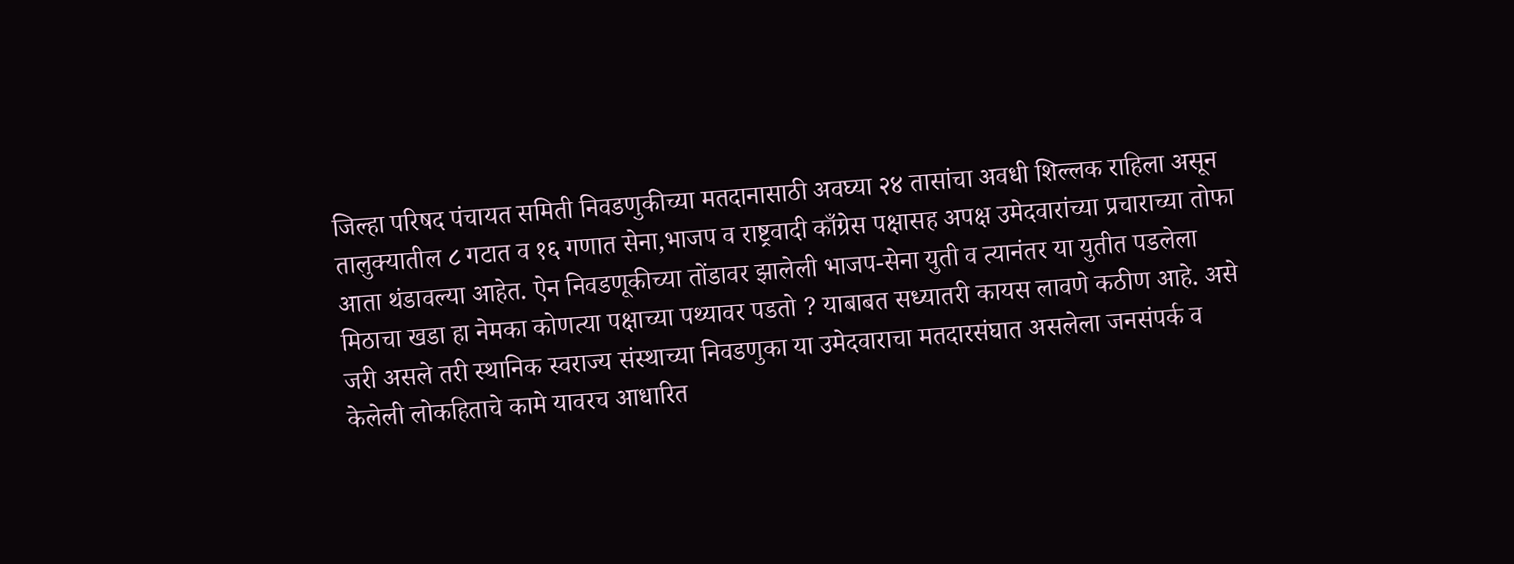जिल्हा परिषद पंचायत समिती निवडणुकीच्या मतदानासाठी अवघ्या २४ तासांचा अवधी शिल्लक राहिला असून तालुक्यातील ८ गटात व १६ गणात सेना,भाजप व राष्ट्रवादी काँग्रेस पक्षासह अपक्ष उमेदवारांच्या प्रचाराच्या तोफा आता थंडावल्या आहेत. ऐन निवडणूकीच्या तोंडावर झालेली भाजप-सेना युती व त्यानंतर या युतीत पडलेला मिठाचा खडा हा नेमका कोणत्या पक्षाच्या पथ्यावर पडतो ? याबाबत सध्यातरी कायस लावणे कठीण आहे. असे जरी असले तरी स्थानिक स्वराज्य संस्थाच्या निवडणुका या उमेदवाराचा मतदारसंघात असलेला जनसंपर्क व केलेली लोकहिताचे कामे यावरच आधारित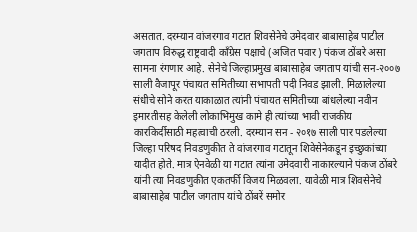असतात. दरम्यान वांजरगाव गटात शिवसेनेचे उमेदवार बाबासाहेब पाटील जगताप विरुद्ध राष्ट्रवादी काँग्रेस पक्षाचे (अजित पवार) पंकज ठोंबरे असा सामना रंगणार आहे. सेनेचे जिल्हाप्रमुख बाबासाहेब जगताप यांची सन-२००७ साली वैजापूर पंचायत समितीच्या सभापती पदी निवड झाली. मिळालेल्या संधीचे सोने करत याकाळात त्यांनी पंचायत समितीच्या बांधलेल्या नवीन इमारतीसह केलेली लोकाभिमुख कामे ही त्यांच्या भावी राजकीय कारकिर्दीसाठी महत्वाची ठरली. दरम्यान सन - २०१७ साली पार पडलेल्या जिल्हा परिषद निवडणुकीत ते वांजरगाव गटातून शिवेसेनेकडून इच्छुकांच्या यादीत होते. मात्र ऐनवेळी या गटात त्यांना उमेदवारी नाकारल्याने पंकज ठोंबरे यांनी त्या निवडणुकीत एकतर्फी विजय मिळवला. यावेळी मात्र शिवसेनेचे बाबासाहेब पाटील जगताप यांचे ठोंबरें समोर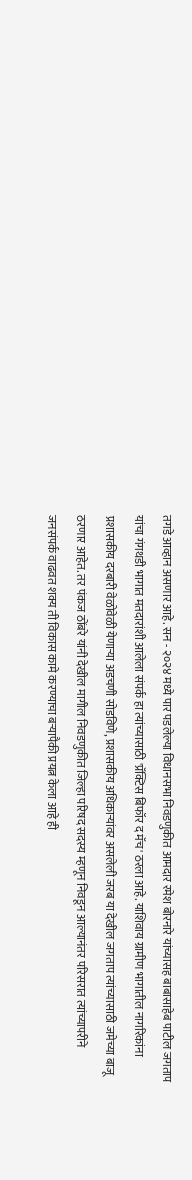तगडे आव्हान असणार आहे. सन - २०२४ मध्ये पार पडलेल्या विधानसभा निवडणुकीत आमदार रमेश बोरनारे यांच्यासह बाबासाहेब पाटील जगताप यांचा गंगथडी भागात मतदारांशी आलेला संपर्क हा त्यांच्यासाठी 'प्रॅक्टिस बिफॉर द मॅच' ठरला आहे. याशिवाय ग्रामीण भागातील नागरिकांना प्रशासकीय दरबारी वेळोवेळी येणाऱ्या अडचणी सोडविणे, प्रशासकीय अधिकाऱ्यांवर असलेली जरब या देखील जगताप त्यांच्यासाठी जमेच्या बाजू ठरणार आहेत. तर पंकज ठोंबरे यांनी देखील मागील निवडणुकीत जिल्हा परिषद सदस्य म्हणून निवडून आल्यानंतर परिसरात त्यांच्यापरीने जनसंपर्क वाढवत शक्य ती विकास कामे करण्याचा बऱ्यापैकी प्रयत्न केला आहे ही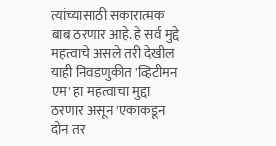त्यांच्यासाठी सकारात्मक बाब ठरणार आहे. हे सर्व मुद्दे महत्वाचे असले तरी देखील याही निवडणुकीत 'व्हिटीमन एम' हा महत्वाचा मुद्दा ठरणार असून 'एकाकडून दोन तर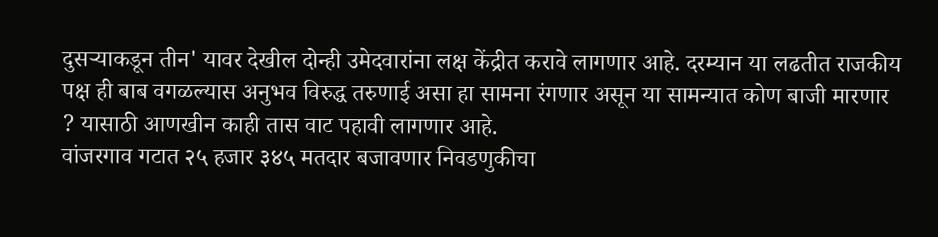दुसऱ्याकडून तीन' यावर देखील दोन्ही उमेदवारांना लक्ष केंद्रीत करावे लागणार आहे. दरम्यान या लढतीत राजकीय पक्ष ही बाब वगळल्यास अनुभव विरुद्ध तरुणाई असा हा सामना रंगणार असून या सामन्यात कोण बाजी मारणार ? यासाठी आणखीन काही तास वाट पहावी लागणार आहे.
वांजरगाव गटात २५ हजार ३४५ मतदार बजावणार निवडणुकीचा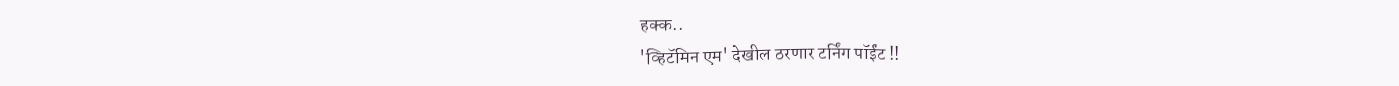हक्क..
'व्हिटॅमिन एम' देखील ठरणार टर्निंग पॉईंट !!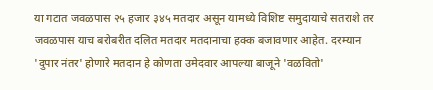या गटात जवळपास २५ हजार ३४५ मतदार असून यामध्ये विशिष्ट समुदायाचे सतराशे तर जवळपास याच बरोबरीत दलित मतदार मतदानाचा हक्क बजावणार आहेत. दरम्यान 'दुपार नंतर' होणारे मतदान हे कोणता उमेदवार आपल्या बाजूने 'वळवितो'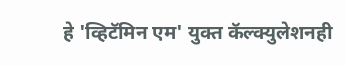हे 'व्हिटॅमिन एम' युक्त कॅल्क्युलेशनही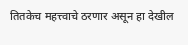तितकेच महत्त्वाचे ठरणार असून हा देखील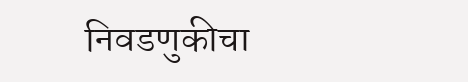निवडणुकीचा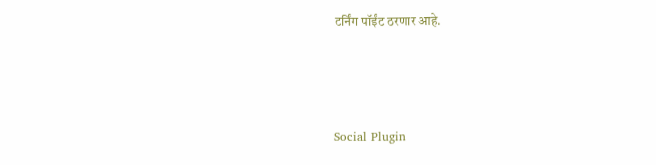टर्निंग पॉईंट ठरणार आहे.




Social Plugin